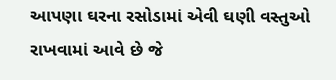આપણા ઘરના રસોડામાં એવી ઘણી વસ્તુઓ રાખવામાં આવે છે જે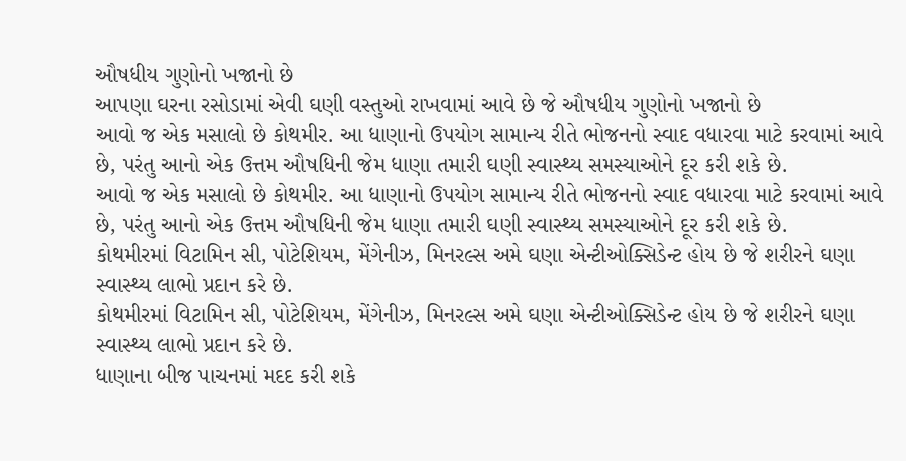ઔષધીય ગુણોનો ખજાનો છે
આપણા ઘરના રસોડામાં એવી ઘણી વસ્તુઓ રાખવામાં આવે છે જે ઔષધીય ગુણોનો ખજાનો છે
આવો જ એક મસાલો છે કોથમીર. આ ધાણાનો ઉપયોગ સામાન્ય રીતે ભોજનનો સ્વાદ વધારવા માટે કરવામાં આવે છે, પરંતુ આનો એક ઉત્તમ ઔષધિની જેમ ધાણા તમારી ઘણી સ્વાસ્થ્ય સમસ્યાઓને દૂર કરી શકે છે.
આવો જ એક મસાલો છે કોથમીર. આ ધાણાનો ઉપયોગ સામાન્ય રીતે ભોજનનો સ્વાદ વધારવા માટે કરવામાં આવે છે, પરંતુ આનો એક ઉત્તમ ઔષધિની જેમ ધાણા તમારી ઘણી સ્વાસ્થ્ય સમસ્યાઓને દૂર કરી શકે છે.
કોથમીરમાં વિટામિન સી, પોટેશિયમ, મેંગેનીઝ, મિનરલ્સ અમે ઘણા એન્ટીઓક્સિડેન્ટ હોય છે જે શરીરને ઘણા સ્વાસ્થ્ય લાભો પ્રદાન કરે છે.
કોથમીરમાં વિટામિન સી, પોટેશિયમ, મેંગેનીઝ, મિનરલ્સ અમે ઘણા એન્ટીઓક્સિડેન્ટ હોય છે જે શરીરને ઘણા સ્વાસ્થ્ય લાભો પ્રદાન કરે છે.
ધાણાના બીજ પાચનમાં મદદ કરી શકે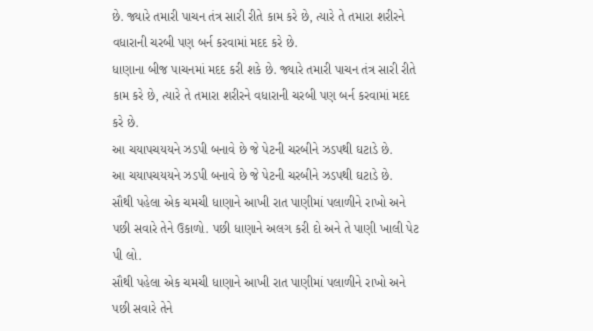છે. જ્યારે તમારી પાચન તંત્ર સારી રીતે કામ કરે છે, ત્યારે તે તમારા શરીરને વધારાની ચરબી પણ બર્ન કરવામાં મદદ કરે છે.
ધાણાના બીજ પાચનમાં મદદ કરી શકે છે. જ્યારે તમારી પાચન તંત્ર સારી રીતે કામ કરે છે, ત્યારે તે તમારા શરીરને વધારાની ચરબી પણ બર્ન કરવામાં મદદ કરે છે.
આ ચયાપચયયને ઝડપી બનાવે છે જે પેટની ચરબીને ઝડપથી ઘટાડે છે.
આ ચયાપચયયને ઝડપી બનાવે છે જે પેટની ચરબીને ઝડપથી ઘટાડે છે.
સૌથી પહેલા એક ચમચી ધાણાને આખી રાત પાણીમાં પલાળીને રાખો અને પછી સવારે તેને ઉકાળો. પછી ધાણાને અલગ કરી દો અને તે પાણી ખાલી પેટ પી લો.
સૌથી પહેલા એક ચમચી ધાણાને આખી રાત પાણીમાં પલાળીને રાખો અને પછી સવારે તેને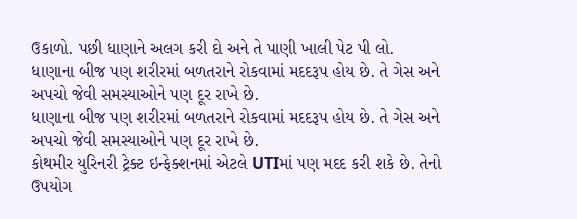ઉકાળો. પછી ધાણાને અલગ કરી દો અને તે પાણી ખાલી પેટ પી લો.
ધાણાના બીજ પણ શરીરમાં બળતરાને રોકવામાં મદદરૂપ હોય છે. તે ગેસ અને અપચો જેવી સમસ્યાઓને પણ દૂર રાખે છે.
ધાણાના બીજ પણ શરીરમાં બળતરાને રોકવામાં મદદરૂપ હોય છે. તે ગેસ અને અપચો જેવી સમસ્યાઓને પણ દૂર રાખે છે.
કોથમીર યુરિનરી ટ્રેક્ટ ઇન્ફેક્શનમાં એટલે UTIમાં પણ મદદ કરી શકે છે. તેનો ઉપયોગ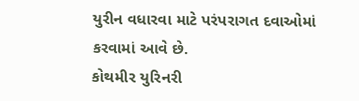યુરીન વધારવા માટે પરંપરાગત દવાઓમાં કરવામાં આવે છે.
કોથમીર યુરિનરી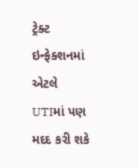ટ્રેક્ટ ઇન્ફેક્શનમાં એટલે UTIમાં પણ મદદ કરી શકે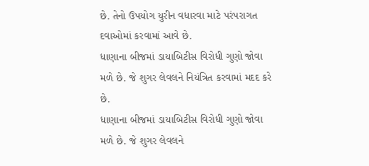છે. તેનો ઉપયોગ યુરીન વધારવા માટે પરંપરાગત દવાઓમાં કરવામાં આવે છે.
ધાણાના બીજમાં ડાયાબિટીસ વિરોધી ગુણો જોવા મળે છે. જે શુગર લેવલને નિયંત્રિત કરવામાં મદદ કરે છે.
ધાણાના બીજમાં ડાયાબિટીસ વિરોધી ગુણો જોવા મળે છે. જે શુગર લેવલને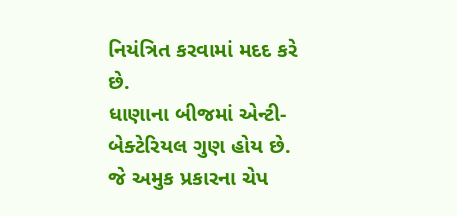નિયંત્રિત કરવામાં મદદ કરે છે.
ધાણાના બીજમાં એન્ટી-બેક્ટેરિયલ ગુણ હોય છે. જે અમુક પ્રકારના ચેપ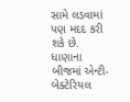સામે લડવામાં પણ મદદ કરી શકે છે.
ધાણાના બીજમાં એન્ટી-બેક્ટેરિયલ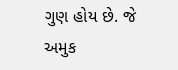ગુણ હોય છે. જે અમુક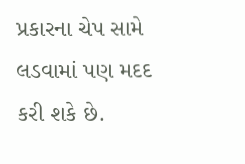પ્રકારના ચેપ સામે લડવામાં પણ મદદ કરી શકે છે.